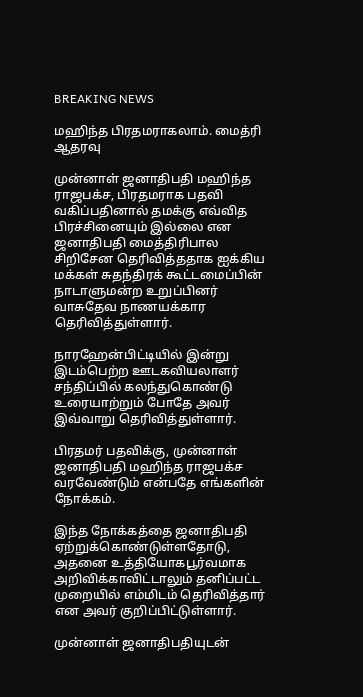BREAKING NEWS

ம‌ஹிந்த‌ பிர‌த‌ம‌ராக‌லாம். மைத்ரி ஆத‌ர‌வு

முன்னாள் ஜனாதிபதி மஹிந்த ராஜபக்ச, பிரதமராக பதவி வகிப்பதினால் தமக்கு எவ்வித பிரச்சினையும் இல்லை என ஜனாதிபதி மைத்திரிபால சிறிசேன தெரிவித்ததாக ஐக்கிய மக்கள் சுதந்திரக் கூட்டமைப்பின் நாடாளுமன்ற உறுப்பினர் வாசுதேவ நாணயக்கார தெரிவித்துள்ளார்.

நாரஹேன்பிட்டியில் இன்று இடம்பெற்ற ஊடகவியலாளர் சந்திப்பில் கலந்துகொண்டு உரையாற்றும் போதே அவர் இவ்வாறு தெரிவித்துள்ளார்.

பிரதமர் பதவிக்கு, முன்னாள் ஜனாதிபதி மஹிந்த ராஜபக்ச வரவேண்டும் என்பதே எங்களின் நோக்கம்.

இந்த நோக்கத்தை ஜனாதிபதி ஏற்றுக்கொண்டுள்ளதோடு, அதனை உத்தியோகபூர்வமாக அறிவிக்காவிட்டாலும் தனிப்பட்ட முறையில் எம்மிடம் தெரிவித்தார் என அவர் குறிப்பிட்டுள்ளார்.

முன்னாள் ஜனாதிபதியுடன்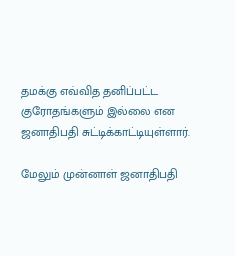தமக்கு எவ்வித தனிப்பட்ட குரோதங்களும் இல்லை என ஜனாதிபதி சுட்டிக்காட்டியுள்ளார்.

மேலும் முன்னாள் ஜனாதிபதி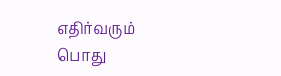எதிர்வரும் பொது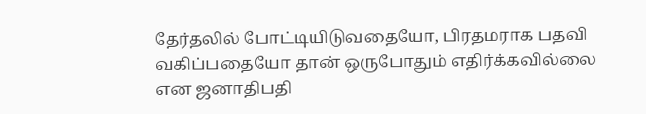தேர்தலில் போட்டியிடுவதையோ, பிரதமராக பதவி வகிப்பதையோ தான் ஒருபோதும் எதிர்க்கவில்லை என ஜனாதிபதி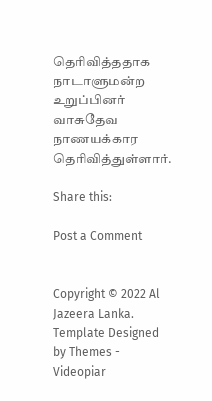தெரிவித்ததாக நாடாளுமன்ற உறுப்பினர் வாசுதேவ நாணயக்கார தெரிவித்துள்ளார்.

Share this:

Post a Comment


Copyright © 2022 Al Jazeera Lanka. Template Designed by Themes - Videopiar